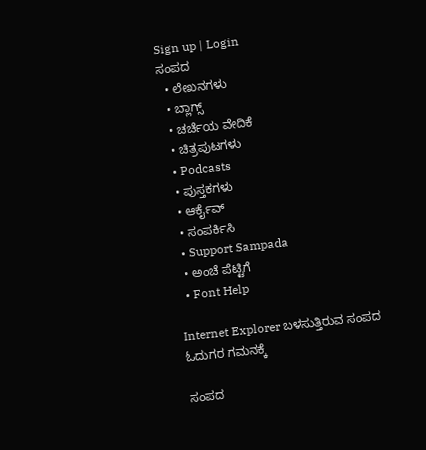Sign up | Login
ಸಂಪದ
  • ಲೇಖನಗಳು
  • ಬ್ಲಾಗ್ಸ್
  • ಚರ್ಚೆಯ ವೇದಿಕೆ
  • ಚಿತ್ರಪುಟಗಳು
  • Podcasts
  • ಪುಸ್ತಕಗಳು
  • ಆರ್ಕೈವ್
  • ಸಂಪರ್ಕಿಸಿ
  • Support Sampada
  • ಅಂಚೆ ಪೆಟ್ಟಿಗೆ
  • Font Help

Internet Explorer ಬಳಸುತ್ತಿರುವ ಸಂಪದ ಓದುಗರ ಗಮನಕ್ಕೆ

ಸಂಪದ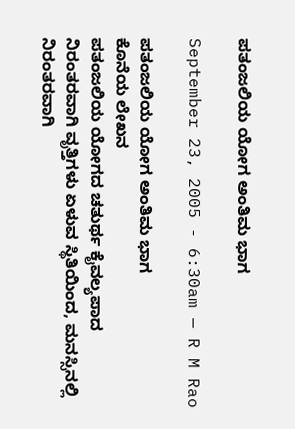ಪತಂಜಲಿಯ ಯೋಗ ಅಂತಿಮ ಭಾಗ

September 23, 2005 - 6:30am — R M Rao

ಪತಂಜಲಿಯ ಯೋಗ ಅಂತಿಮ ಭಾಗ
ಕೊನೆಯ ಲೇಖನ
ಪತಂಜಲಿಯ ಯೋಗದ ಚತು‍ರ್ಥ ಕೈವಲ್ಯಪಾದ
ನಿರಂತರವಾಗಿ ವೃತ್ತಿಗಳು ಏಳುವ ಸ್ಥಿತಿಯಿಂದ, ಮನಸ್ಸಿನಲ್ಲಿ ನಿರಂತರವಾಗಿ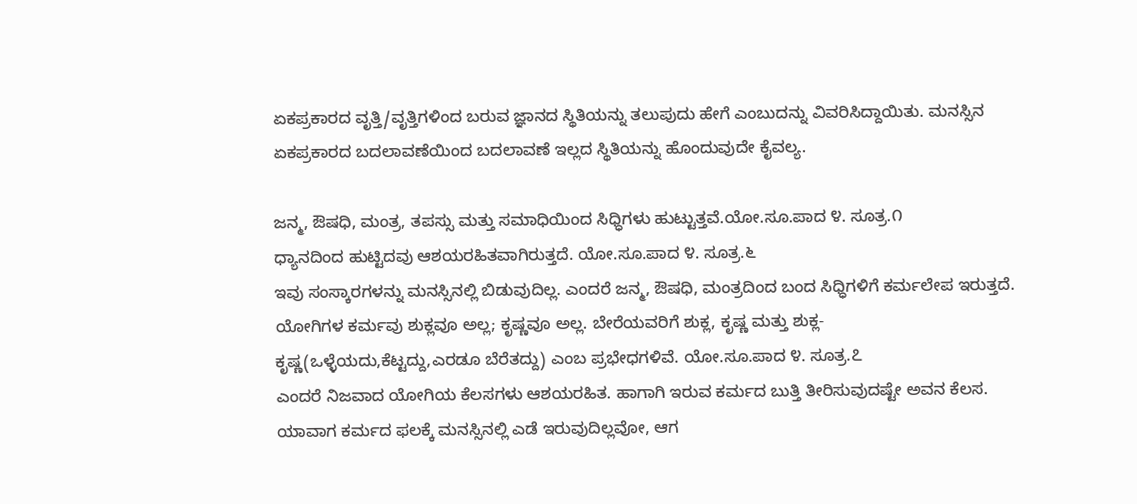ಏಕಪ್ರಕಾರದ ವೃತ್ತಿ/ವೃತ್ತಿಗಳಿಂದ ಬರುವ ಜ್ಞಾನದ ಸ್ಥಿತಿಯನ್ನು ತಲುಪುದು ಹೇಗೆ ಎಂಬುದನ್ನು ವಿವರಿಸಿದ್ದಾಯಿತು. ಮನಸ್ಸಿನ ಏಕಪ್ರಕಾರದ ಬದಲಾವಣೆಯಿಂದ ಬದಲಾವಣೆ ಇಲ್ಲದ ಸ್ಥಿತಿಯನ್ನು ಹೊಂದುವುದೇ ಕೈವಲ್ಯ.

ಜನ್ಮ, ಔಷಧಿ, ಮಂತ್ರ, ತಪಸ್ಸು ಮತ್ತು ಸಮಾಧಿಯಿಂದ ಸಿಧ್ಧಿಗಳು ಹುಟ್ಟುತ್ತವೆ.ಯೋ.ಸೂ.ಪಾದ ೪. ಸೂತ್ರ.೧
ಧ್ಯಾನದಿಂದ ಹುಟ್ಟಿದವು ಆಶಯರಹಿತವಾಗಿರುತ್ತದೆ. ಯೋ.ಸೂ.ಪಾದ ೪. ಸೂತ್ರ.೬
ಇವು ಸಂಸ್ಕಾರಗಳನ್ನು ಮನಸ್ಸಿನಲ್ಲಿ ಬಿಡುವುದಿಲ್ಲ. ಎಂದರೆ ಜನ್ಮ, ಔಷಧಿ, ಮಂತ್ರದಿಂದ ಬಂದ ಸಿಧ್ಧಿಗಳಿಗೆ ಕರ್ಮಲೇಪ ಇರುತ್ತದೆ.
ಯೋಗಿಗಳ ಕರ್ಮವು ಶುಕ್ಲವೂ ಅಲ್ಲ; ಕೃಷ್ಣವೂ ಅಲ್ಲ. ಬೇರೆಯವರಿಗೆ ಶುಕ್ಲ, ಕೃಷ್ಣ ಮತ್ತು ಶುಕ್ಲ-ಕೃಷ್ಣ(ಒಳ್ಳೆಯದು,ಕೆಟ್ಟದ್ದು,ಎರಡೂ ಬೆರೆತದ್ದು) ಎಂಬ ಪ್ರಭೇಧಗಳಿವೆ. ಯೋ.ಸೂ.ಪಾದ ೪. ಸೂತ್ರ.೭
ಎಂದರೆ ನಿಜವಾದ ಯೋಗಿಯ ಕೆಲಸಗಳು ಆಶಯರಹಿತ. ಹಾಗಾಗಿ ಇರುವ ಕ‍ರ್ಮದ ಬುತ್ತಿ ತೀರಿಸುವುದಷ್ಟೇ ಅವನ ಕೆಲಸ.
ಯಾವಾಗ ಕರ್ಮದ ಫಲಕ್ಕೆ ಮನಸ್ಸಿನಲ್ಲಿ ಎಡೆ ಇರುವುದಿಲ್ಲವೋ, ಆಗ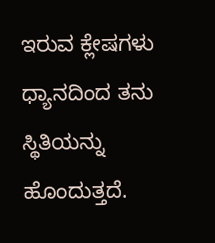ಇರುವ ಕ್ಲೇಷಗಳು ಧ್ಯಾನದಿಂದ ತನು ಸ್ಥಿತಿಯನ್ನು ಹೊಂದುತ್ತದೆ.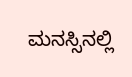ಮನಸ್ಸಿನಲ್ಲಿ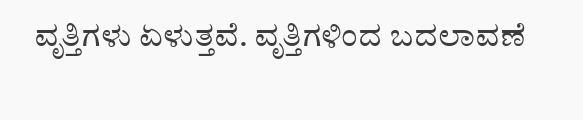ವೃತ್ತಿಗಳು ಏಳುತ್ತವೆ. ವೃತ್ತಿಗಳಿಂದ ಬದಲಾವಣೆ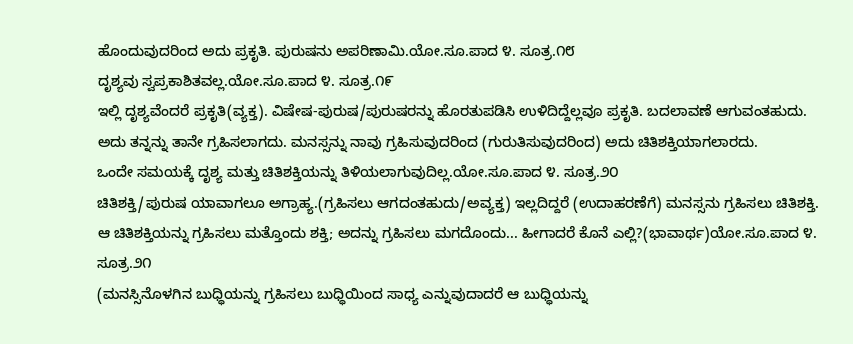ಹೊಂದುವುದರಿಂದ ಅದು ಪ್ರಕೃತಿ. ಪುರುಷನು ಅಪರಿಣಾಮಿ.ಯೋ.ಸೂ.ಪಾದ ೪. ಸೂತ್ರ.೧೮
ದೃಶ್ಯವು ಸ್ವಪ್ರಕಾಶಿತವಲ್ಲ.ಯೋ.ಸೂ.ಪಾದ ೪. ಸೂತ್ರ.೧೯
ಇಲ್ಲಿ ದೃಶ್ಯವೆಂದರೆ ಪ್ರಕೃತಿ(ವ್ಯಕ್ತ). ವಿಷೇಷ-ಪುರುಷ/ಪುರುಷರನ್ನು ಹೊರತುಪಡಿಸಿ ಉಳಿದಿದ್ದೆಲ್ಲವೂ ಪ್ರಕೃತಿ. ಬದಲಾವಣೆ ಆಗುವಂತಹುದು. ಅದು ತನ್ನನ್ನು ತಾನೇ ಗ್ರಹಿಸಲಾಗದು. ಮನಸ್ಸನ್ನು ನಾವು ಗ್ರಹಿಸುವುದರಿಂದ (ಗುರುತಿಸುವುದರಿಂದ) ಅದು ಚಿತಿಶಕ್ತಿಯಾಗಲಾರದು.
ಒಂದೇ ಸಮಯಕ್ಕೆ ದೃಶ್ಯ ಮತ್ತು ಚಿತಿಶಕ್ತಿಯನ್ನು ತಿಳಿಯಲಾಗುವುದಿಲ್ಲ.ಯೋ.ಸೂ.ಪಾದ ೪. ಸೂತ್ರ.೨೦
ಚಿತಿಶಕ್ತಿ/ಪುರುಷ ಯಾವಾಗಲೂ ಅಗ್ರಾಹ್ಯ.(ಗ್ರಹಿಸಲು ಆಗದಂತಹುದು/ಅವ್ಯಕ್ತ) ಇಲ್ಲದಿದ್ದರೆ (ಉದಾಹರಣೆಗೆ) ಮನಸ್ಸನು ಗ್ರಹಿಸಲು ಚಿತಿಶಕ್ತಿ. ಆ ಚಿತಿಶಕ್ತಿಯನ್ನು ಗ್ರಹಿಸಲು ಮತ್ತೊಂದು ಶಕ್ತಿ; ಅದನ್ನು ಗ್ರಹಿಸಲು ಮಗದೊಂದು... ಹೀಗಾದರೆ ಕೊನೆ ಎಲ್ಲಿ?(ಭಾವಾ‍ರ್ಥ)ಯೋ.ಸೂ.ಪಾದ ೪. ಸೂತ್ರ.೨೧
(ಮನಸ್ಸಿನೊಳಗಿನ ಬುಧ್ಧಿಯನ್ನು ಗ್ರಹಿಸಲು ಬುಧ್ಧಿಯಿಂದ ಸಾಧ್ಯ ಎನ್ನುವುದಾದರೆ ಆ ಬುಧ್ಧಿಯನ್ನು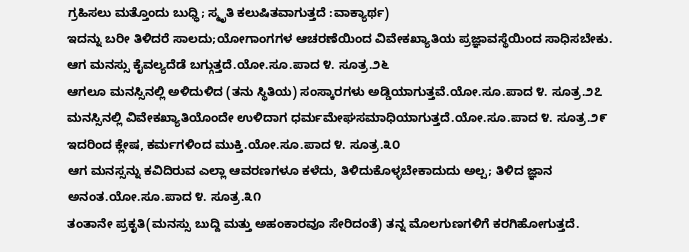ಗ್ರಹಿಸಲು ಮತ್ತೊಂದು ಬುಧ್ಧಿ; ಸ್ಮೃತಿ ಕಲುಷಿತವಾಗುತ್ತದೆ :ವಾಕ್ಯಾ‍ರ್ಥ)
ಇದನ್ನು ಬರೀ ತಿಳಿದರೆ ಸಾಲದು;ಯೋಗಾಂಗಗಳ ಆಚರಣೆಯಿಂದ ವಿವೇಕಖ್ಯಾತಿಯ ಪ್ರಜ್ಞಾವಸ್ಥೆಯಿಂದ ಸಾಧಿಸಬೇಕು.
ಆಗ ಮನಸ್ಸು ಕೈವಲ್ಯದೆಡೆ ಬಗ್ಗುತ್ತದೆ.ಯೋ.ಸೂ.ಪಾದ ೪. ಸೂತ್ರ.೨೬
ಆಗಲೂ ಮನಸ್ಸಿನಲ್ಲಿ ಅಳಿದುಳಿದ (ತನು ಸ್ಥಿತಿಯ) ಸಂಸ್ಕಾರಗಳು ಅಡ್ಡಿಯಾಗುತ್ತವೆ.ಯೋ.ಸೂ.ಪಾದ ೪. ಸೂತ್ರ.೨೭
ಮನಸ್ಸಿನಲ್ಲಿ ವಿವೇಕಖ್ಯಾತಿಯೊಂದೇ ಉಳಿದಾಗ ಧರ್ಮಮೇಘಸಮಾಧಿಯಾಗುತ್ತದೆ.ಯೋ.ಸೂ.ಪಾದ ೪. ಸೂತ್ರ.೨೯
ಇದರಿಂದ ಕ್ಲೇಷ, ಕರ್ಮಗಳಿಂದ ಮುಕ್ತಿ.ಯೋ.ಸೂ.ಪಾದ ೪. ಸೂತ್ರ.೩೦
ಆಗ ಮನಸ್ಸನ್ನು ಕವಿದಿರುವ ಎಲ್ಲಾ ಆವರಣಗಳೂ ಕಳೆದು, ತಿಳಿದುಕೊಳ್ಳಬೇಕಾದುದು ಅಲ್ಪ; ತಿಳಿದ ಜ್ಞಾನ ಅನಂತ.ಯೋ.ಸೂ.ಪಾದ ೪. ಸೂತ್ರ.೩೧
ತಂತಾನೇ ಪ್ರಕೃತಿ(ಮನಸ್ಸು ಬುದ್ದಿ ಮತ್ತು ಅಹಂಕಾರವೂ ಸೇರಿದಂತೆ) ತನ್ನ ಮೊಲಗುಣಗಳಿಗೆ ಕರಗಿಹೋಗುತ್ತದೆ.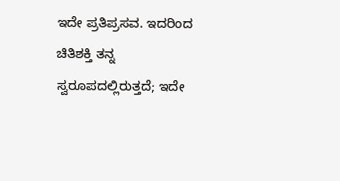ಇದೇ ಪ್ರತಿಪ್ರಸವ. ಇದರಿಂದ ಚಿತಿಶಕ್ತಿ ತನ್ನ ಸ್ವರೂಪದಲ್ಲಿರುತ್ತದೆ; ಇದೇ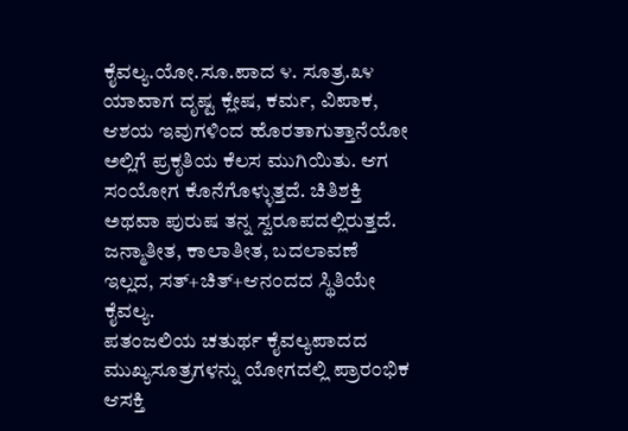ಕೈವಲ್ಯ.ಯೋ.ಸೂ.ಪಾದ ೪. ಸೂತ್ರ.೩೪
ಯಾವಾಗ ದೃಷ್ಟ ಕ್ಲೇಷ, ಕರ್ಮ, ವಿಪಾಕ, ಆಶಯ ಇವುಗಳಿಂದ ಹೊರತಾಗುತ್ತಾನೆಯೋ ಅಲ್ಲಿಗೆ ಪ್ರಕೃತಿಯ ಕೆಲಸ ಮುಗಿಯಿತು. ಆಗ ಸಂಯೋಗ ಕೊನೆಗೊಳ್ಳುತ್ತದೆ. ಚಿತಿಶಕ್ತಿ ಅಥವಾ ಪುರುಷ ತನ್ನ ಸ್ವರೂಪದಲ್ಲಿರುತ್ತದೆ. ಜನ್ಮಾತೀತ, ಕಾಲಾತೀತ, ಬದಲಾವಣೆ ಇಲ್ಲದ, ಸತ್+ಚಿತ್+ಆನಂದದ ಸ್ಥಿತಿಯೇ ಕೈವಲ್ಯ.
ಪತಂಜಲಿಯ ಚತುರ್ಥ ಕೈವಲ್ಯಪಾದದ ಮುಖ್ಯಸೂತ್ರಗಳನ್ನು ಯೋಗದಲ್ಲಿ ಪ್ರಾರಂಭಿಕ ಆಸಕ್ತಿ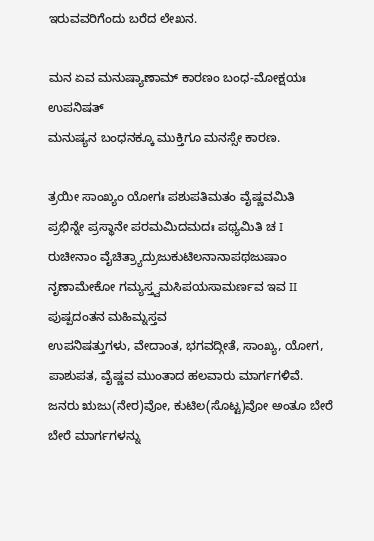ಇರುವವರಿಗೆಂದು ಬರೆದ ಲೇಖನ.

ಮನ ಏವ ಮನುಷ್ಯಾಣಾಮ್ ಕಾರಣಂ ಬಂಧ-ಮೋಕ್ಷಯಃ
ಉಪನಿಷತ್
ಮನುಷ್ಯನ ಬಂಧನಕ್ಕೂ ಮುಕ್ತಿಗೂ ಮನಸ್ಸೇ ಕಾರಣ.

ತ್ರಯೀ ಸಾಂಖ್ಯಂ ಯೋಗಃ ಪಶುಪತಿಮತಂ ವೈಷ್ಣವಮಿತಿ
ಪ್ರಭಿನ್ನೇ ಪ್ರಸ್ಥಾನೇ ಪರಮಮಿದಮದಃ ಪಥ್ಯಮಿತಿ ಚ I
ರುಚೀನಾಂ ವೈಚಿತ್ರ್ಯಾದ್ರುಜುಕುಟಿಲನಾನಾಪಥಜುಷಾಂ
ನೃಣಾಮೇಕೋ ಗಮ್ಯಸ್ತ್ವಮಸಿಪಯಸಾಮ‍ರ್ಣವ ಇವ II
ಪುಷ್ಪದಂತನ ಮಹಿಮ್ನಸ್ತವ
ಉಪನಿಷತ್ತುಗಳು, ವೇದಾಂತ, ಭಗವದ್ಗೀತೆ, ಸಾಂಖ್ಯ, ಯೋಗ, ಪಾಶುಪತ, ವೈಷ್ಣವ ಮುಂತಾದ ಹಲವಾರು ಮಾ‍ರ್ಗಗಳಿವೆ.
ಜನರು ಋಜು(ನೇರ)ವೋ, ಕುಟಿಲ(ಸೊಟ್ಟ)ವೋ ಅಂತೂ ಬೇರೆ ಬೇರೆ ಮಾ‍ರ್ಗಗಳನ್ನು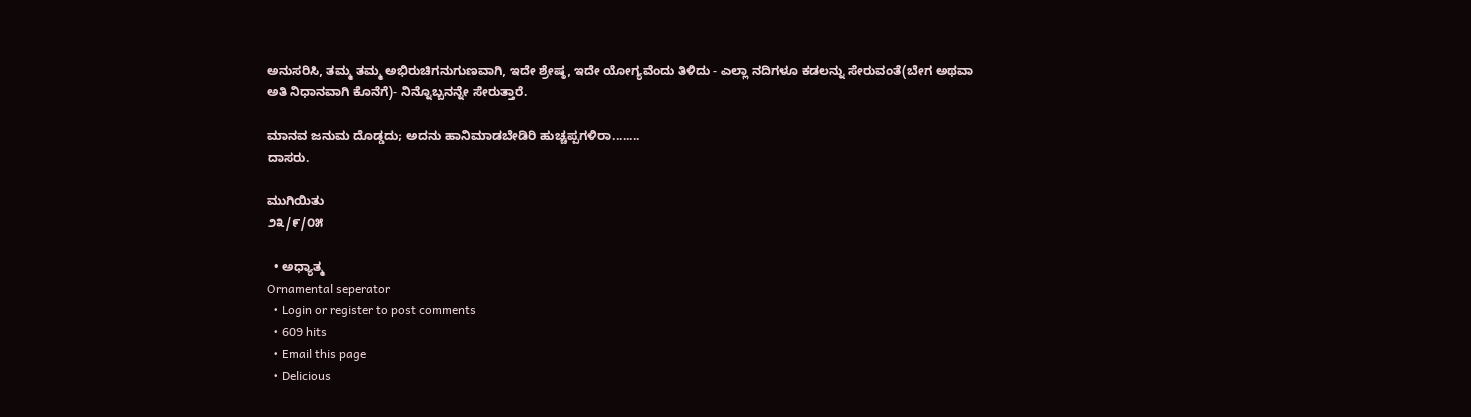ಅನುಸರಿಸಿ, ತಮ್ಮ ತಮ್ಮ ಅಭಿರುಚಿಗನುಗುಣವಾಗಿ, ಇದೇ ಶ್ರೇಷ್ಠ, ಇದೇ ಯೋಗ್ಯವೆಂದು ತಿಳಿದು - ಎಲ್ಲಾ ನದಿಗಳೂ ಕಡಲನ್ನು ಸೇರುವಂತೆ(ಬೇಗ ಅಥವಾ ಅತಿ ನಿಧಾನವಾಗಿ ಕೊನೆಗೆ)- ನಿನ್ನೊಬ್ಬನನ್ನೇ ಸೇರುತ್ತಾರೆ.

ಮಾನವ ಜನುಮ ದೊಡ್ಡದು; ಅದನು ಹಾನಿಮಾಡಬೇಡಿರಿ ಹುಚ್ಚಪ್ಪಗಳಿರಾ........
ದಾಸರು.

ಮುಗಿಯಿತು
೨೩/೯/೦೫

  • ಅಧ್ಯಾತ್ಮ
Ornamental seperator
  • Login or register to post comments
  • 609 hits
  • Email this page
  • Delicious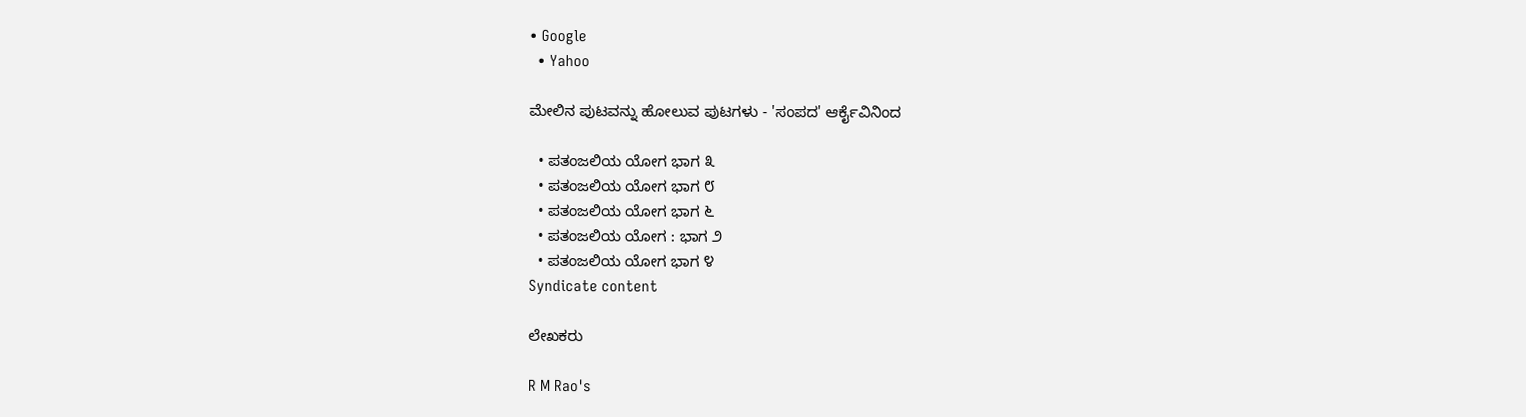• Google
  • Yahoo

ಮೇಲಿನ ಪುಟವನ್ನು ಹೋಲುವ ಪುಟಗಳು - 'ಸಂಪದ' ಆರ್ಕೈವಿನಿಂದ

  • ಪತಂಜಲಿಯ ಯೋಗ ಭಾಗ ೩
  • ಪತಂಜಲಿಯ ಯೋಗ ಭಾಗ ೮
  • ಪತಂಜಲಿಯ ಯೋಗ ಭಾಗ ೬
  • ಪತಂಜಲಿಯ ಯೋಗ : ಭಾಗ ೨
  • ಪತಂಜಲಿಯ ಯೋಗ ಭಾಗ ೪
Syndicate content

ಲೇಖಕರು

R M Rao's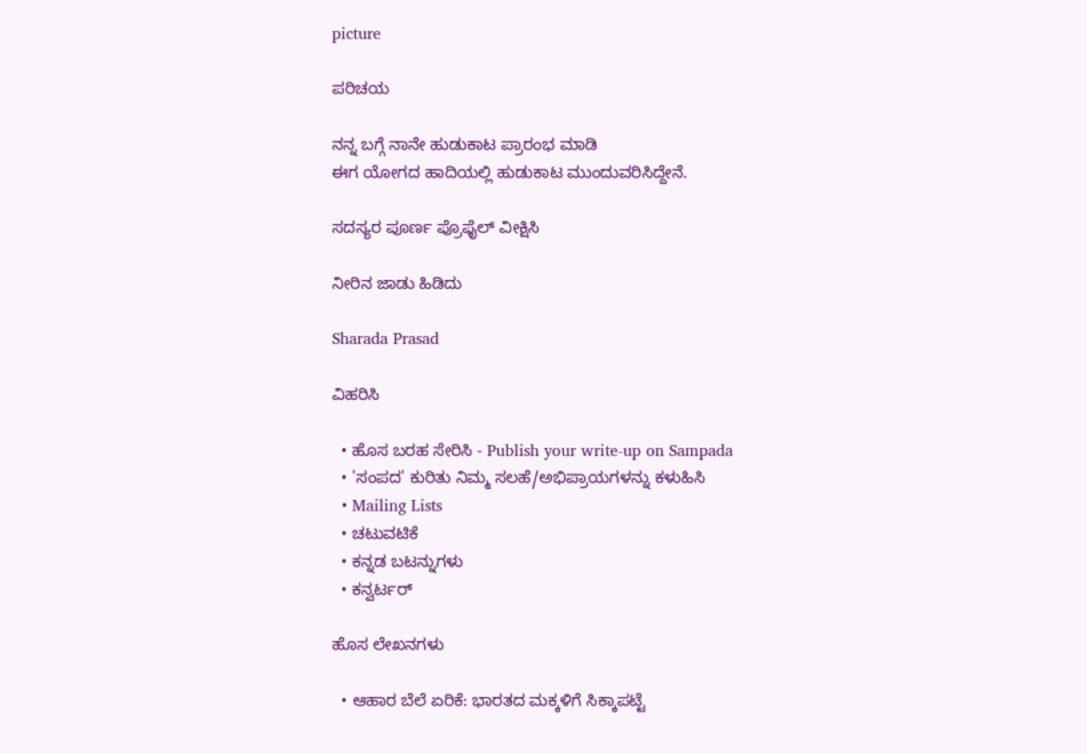picture

ಪರಿಚಯ

ನನ್ನ ಬಗ್ಗೆ ನಾನೇ ಹುಡುಕಾಟ ಪ್ರಾರಂಭ ಮಾಡಿ
ಈಗ ಯೋಗದ ಹಾದಿಯಲ್ಲಿ ಹುಡುಕಾಟ ಮುಂದುವರಿಸಿದ್ದೇನೆ.

ಸದಸ್ಯರ ಪೂರ್ಣ ಪ್ರೊಫೈಲ್ ವೀಕ್ಷಿಸಿ

ನೀರಿನ ಜಾಡು ಹಿಡಿದು

Sharada Prasad

ವಿಹರಿಸಿ

  • ಹೊಸ ಬರಹ ಸೇರಿಸಿ - Publish your write-up on Sampada
  • 'ಸಂಪದ' ಕುರಿತು ನಿಮ್ಮ ಸಲಹೆ/ಅಭಿಪ್ರಾಯಗಳನ್ನು ಕಳುಹಿಸಿ
  • Mailing Lists
  • ಚಟುವಟಿಕೆ
  • ಕನ್ನಡ ಬಟನ್ನುಗಳು
  • ಕನ್ವರ್ಟರ್

ಹೊಸ ಲೇಖನಗಳು

  • ಆಹಾರ ಬೆಲೆ ಏರಿಕೆ: ಭಾರತದ ಮಕ್ಕಳಿಗೆ ಸಿಕ್ಕಾಪಟ್ಟೆ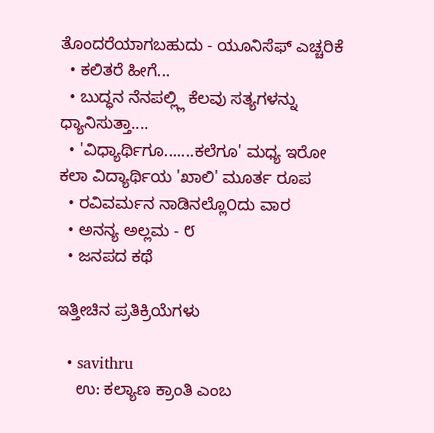ತೊಂದರೆಯಾಗಬಹುದು - ಯೂನಿಸೆಫ್ ಎಚ್ಚರಿಕೆ
  • ಕಲಿತರೆ ಹೀಗೆ...
  • ಬುದ್ಧನ ನೆನಪಲ್ಲ್ಲಿ ಕೆಲವು ಸತ್ಯಗಳನ್ನು ಧ್ಯಾನಿಸುತ್ತಾ....
  • 'ವಿಧ್ಯಾರ್ಥಿಗೂ.......ಕಲೆಗೂ' ಮಧ್ಯ ಇರೋ ಕಲಾ ವಿದ್ಯಾರ್ಥಿಯ 'ಖಾಲಿ' ಮೂರ್ತ ರೂಪ
  • ರವಿವರ್ಮನ ನಾಡಿನಲ್ಲೊ೦ದು ವಾರ
  • ಅನನ್ಯ ಅಲ್ಲಮ - ೮
  • ಜನಪದ ಕಥೆ

ಇತ್ತೀಚಿನ ಪ್ರತಿಕ್ರಿಯೆಗಳು

  • savithru
    ಉ: ಕಲ್ಯಾಣ ಕ್ರಾಂತಿ ಎಂಬ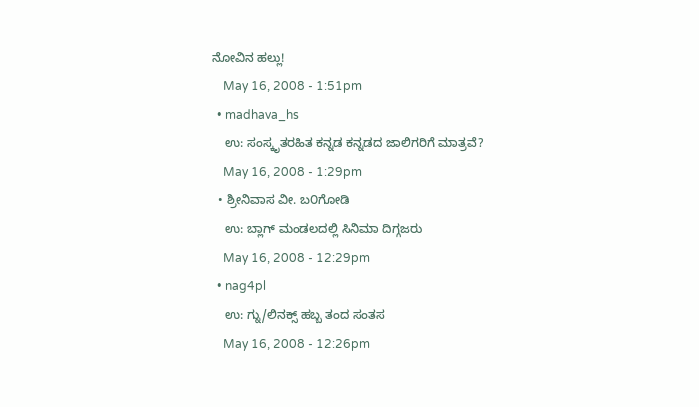ನೋವಿನ ಹಲ್ಲು!
    May 16, 2008 - 1:51pm
  • madhava_hs
    ಉ: ಸಂಸ್ಕೃತರಹಿತ ಕನ್ನಡ ಕನ್ನಡದ ಜಾಲಿಗರಿಗೆ ಮಾತ್ರವೆ?
    May 16, 2008 - 1:29pm
  • ಶ್ರೀನಿವಾಸ ವೀ. ಬ೦ಗೋಡಿ
    ಉ: ಬ್ಲಾಗ್ ಮಂಡಲದಲ್ಲಿ ಸಿನಿಮಾ ದಿಗ್ಗಜರು
    May 16, 2008 - 12:29pm
  • nag4pl
    ಉ: ಗ್ನು/ಲಿನಕ್ಸ್ ಹಬ್ಬ ತಂದ ಸಂತಸ
    May 16, 2008 - 12:26pm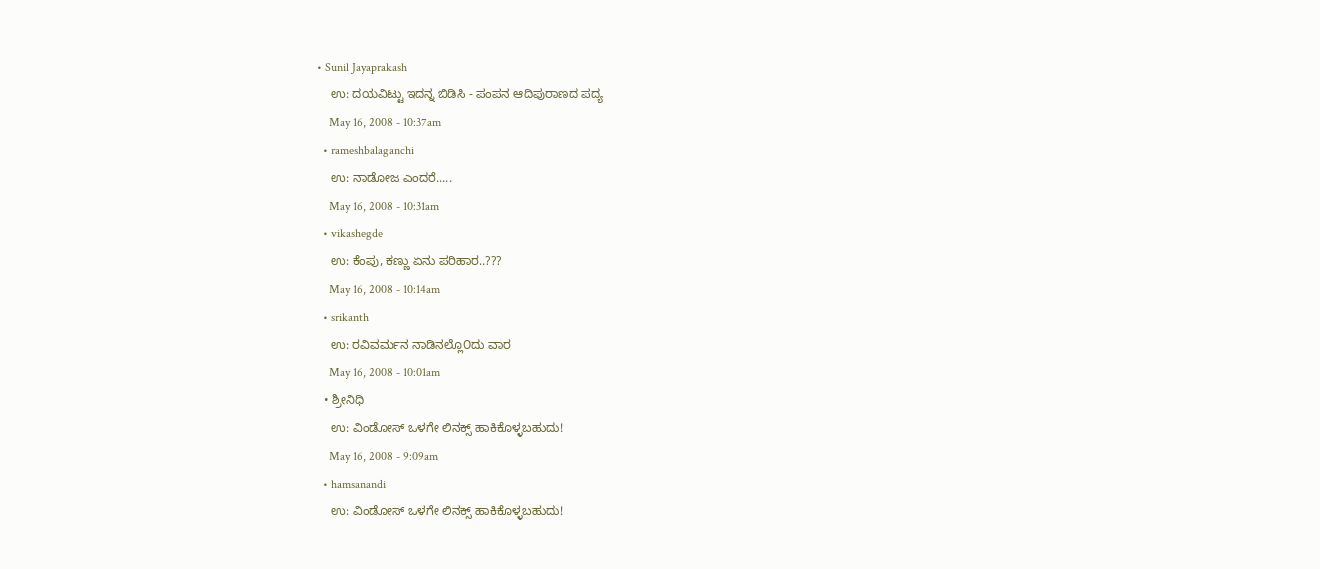• Sunil Jayaprakash
    ಉ: ದಯವಿಟ್ಟು ಇದನ್ನ ಬಿಡಿಸಿ - ಪಂಪನ ಆದಿಪುರಾಣದ ಪದ್ಯ
    May 16, 2008 - 10:37am
  • rameshbalaganchi
    ಉ: ನಾಡೋಜ ಎಂದರೆ.....
    May 16, 2008 - 10:31am
  • vikashegde
    ಉ: ಕೆಂಪು, ಕಣ್ಣು ಏನು ಪರಿಹಾರ..???
    May 16, 2008 - 10:14am
  • srikanth
    ಉ: ರವಿವರ್ಮನ ನಾಡಿನಲ್ಲೊ೦ದು ವಾರ
    May 16, 2008 - 10:01am
  • ಶ್ರೀನಿಧಿ
    ಉ: ವಿಂಡೋಸ್ ಒಳಗೇ ಲಿನಕ್ಸ್ ಹಾಕಿಕೊಳ್ಳಬಹುದು!
    May 16, 2008 - 9:09am
  • hamsanandi
    ಉ: ವಿಂಡೋಸ್ ಒಳಗೇ ಲಿನಕ್ಸ್ ಹಾಕಿಕೊಳ್ಳಬಹುದು!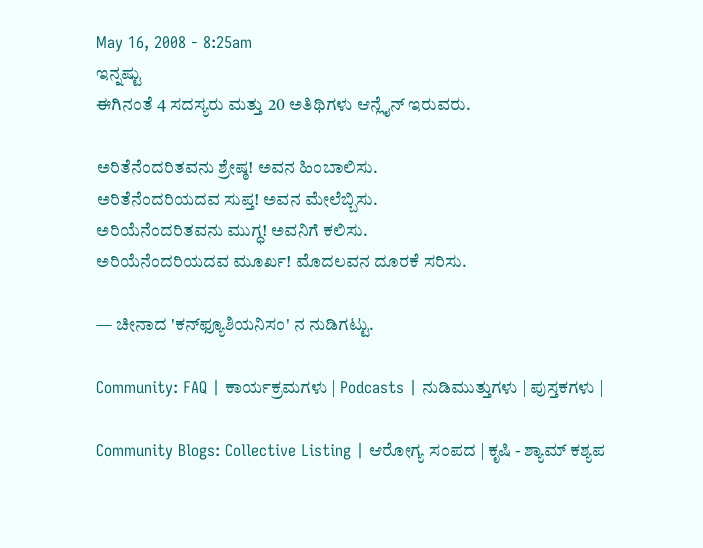May 16, 2008 - 8:25am
ಇನ್ನಷ್ಟು
ಈಗಿನಂತೆ 4 ಸದಸ್ಯರು ಮತ್ತು 20 ಅತಿಥಿಗಳು ಆನ್ಲೈನ್ ಇರುವರು.

ಅರಿತೆನೆಂದರಿತವನು ಶ್ರೇಷ್ಠ! ಅವನ ಹಿಂಬಾಲಿಸು.
ಅರಿತೆನೆಂದರಿಯದವ ಸುಪ್ತ! ಅವನ ಮೇಲೆಬ್ಬಿಸು.
ಅರಿಯೆನೆಂದರಿತವನು ಮುಗ್ಧ! ಅವನಿಗೆ ಕಲಿಸು.
ಅರಿಯೆನೆಂದರಿಯದವ ಮೂರ್ಖ! ಮೊದಲವನ ದೂರಕೆ ಸರಿಸು.

— ಚೀನಾದ 'ಕನ್‍ಫ್ಯೂಶಿಯನಿಸಂ' ನ ನುಡಿಗಟ್ಟು.

Community: FAQ | ಕಾರ್ಯಕ್ರಮಗಳು | Podcasts | ನುಡಿಮುತ್ತುಗಳು | ಪುಸ್ತಕಗಳು |

Community Blogs: Collective Listing | ಆರೋಗ್ಯ ಸಂಪದ | ಕೃಷಿ - ಶ್ಯಾಮ್ ಕಶ್ಯಪ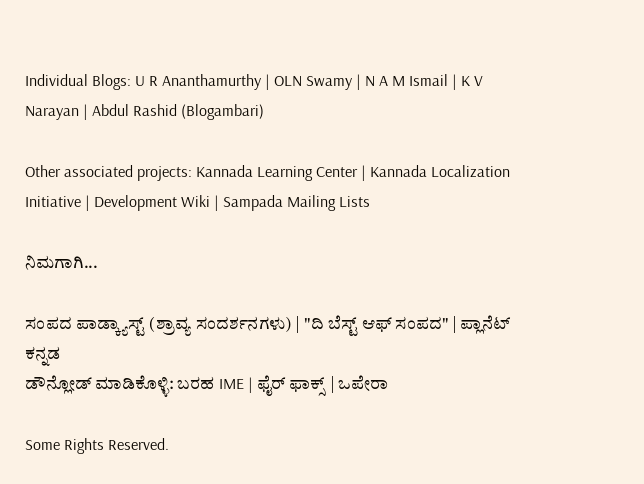Individual Blogs: U R Ananthamurthy | OLN Swamy | N A M Ismail | K V Narayan | Abdul Rashid (Blogambari)

Other associated projects: Kannada Learning Center | Kannada Localization Initiative | Development Wiki | Sampada Mailing Lists

ನಿಮಗಾಗಿ...

ಸಂಪದ ಪಾಡ್ಕ್ಯಾಸ್ಟ್ (ಶ್ರಾವ್ಯ ಸಂದರ್ಶನಗಳು) | "ದಿ ಬೆಸ್ಟ್ ಆಫ್ ಸಂಪದ" | ಪ್ಲಾನೆಟ್ ಕನ್ನಡ
ಡೌನ್ಲೋಡ್ ಮಾಡಿಕೊಳ್ಳಿ: ಬರಹ IME | ಫೈರ್ ಫಾಕ್ಸ್ | ಒಪೇರಾ

Some Rights Reserved.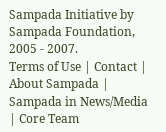Sampada Initiative by Sampada Foundation, 2005 - 2007.
Terms of Use | Contact | About Sampada | Sampada in News/Media | Core Team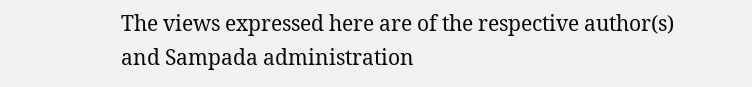The views expressed here are of the respective author(s) and Sampada administration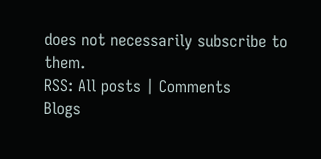does not necessarily subscribe to them.
RSS: All posts | Comments
Blogs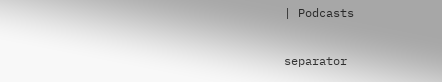| Podcasts

separator